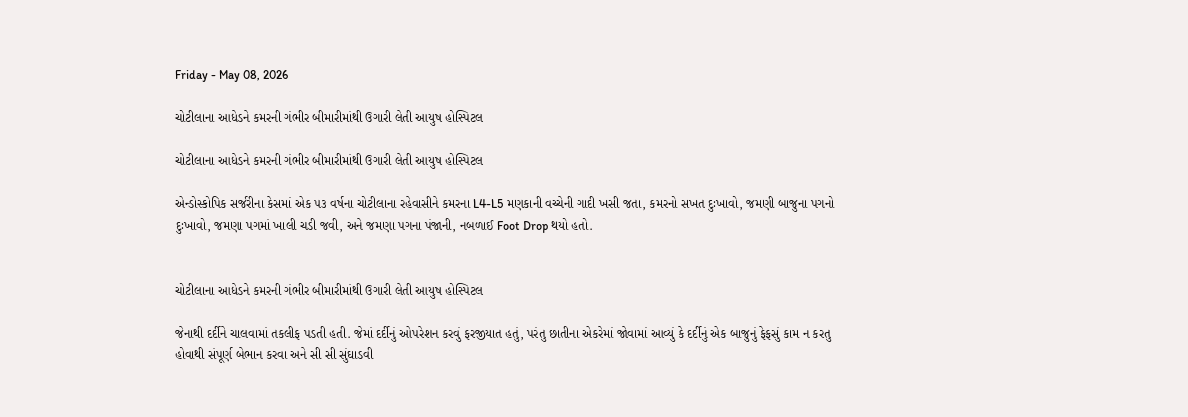Friday - May 08, 2026

ચોટીલાના આધેડને કમરની ગંભીર બીમારીમાંથી ઉગારી લેતી આયુષ હોસ્પિટલ

ચોટીલાના આધેડને કમરની ગંભીર બીમારીમાંથી ઉગારી લેતી આયુષ હોસ્પિટલ

એન્ડોસ્કોપિક સર્જરીના કેસમાં એક ૫૩ વર્ષના ચોટીલાના રહેવાસીને કમરના L4-L5 મણકાની વચ્ચેની ગાદી ખસી જતા, કમરનો સખત દુઃખાવો, જમણી બાજુના પગનો દુઃખાવો, જમણા પગમાં ખાલી ચડી જવી, અને જમણા પગના પંજાની, નબળાઈ Foot Drop થયો હતો.


ચોટીલાના આધેડને કમરની ગંભીર બીમારીમાંથી ઉગારી લેતી આયુષ હોસ્પિટલ

જેનાથી દર્દીને ચાલવામાં તકલીફ પડતી હતી. જેમાં દર્દીનું ઓપરેશન કરવું ફરજીયાત હતું, પરંતુ છાતીના એકરેમાં જોવામાં આવ્યું કે દર્દીનું એક બાજુનું ફેફસું કામ ન કરતુ હોવાથી સંપૂર્ણ બેભાન કરવા અને સી સી સુંઘાડવી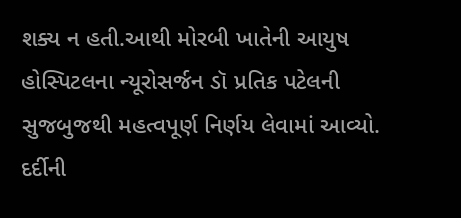શક્ય ન હતી.આથી મોરબી ખાતેની આયુષ હોસ્પિટલના ન્યૂરોસર્જન ડૉ પ્રતિક પટેલની સુજબુજથી મહત્વપૂર્ણ નિર્ણય લેવામાં આવ્યો.  દર્દીની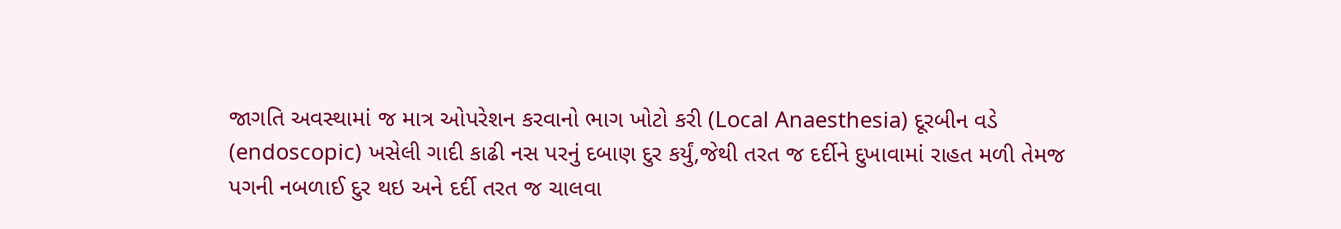જાગતિ અવસ્થામાં જ માત્ર ઓપરેશન કરવાનો ભાગ ખોટો કરી (Local Anaesthesia) દૂરબીન વડે (endoscopic) ખસેલી ગાદી કાઢી નસ પરનું દબાણ દુર કર્યું,જેથી તરત જ દર્દીને દુખાવામાં રાહત મળી તેમજ પગની નબળાઈ દુર થઇ અને દર્દી તરત જ ચાલવા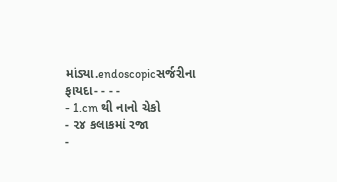માંડ્યા.endoscopicસર્જરીના ફાયદા- - - -
- 1.cm થી નાનો ચેકો
- ૨૪ કલાકમાં રજા
-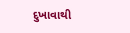દુખાવાથી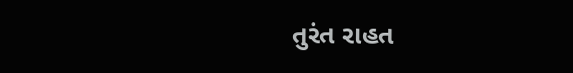તુરંત રાહત